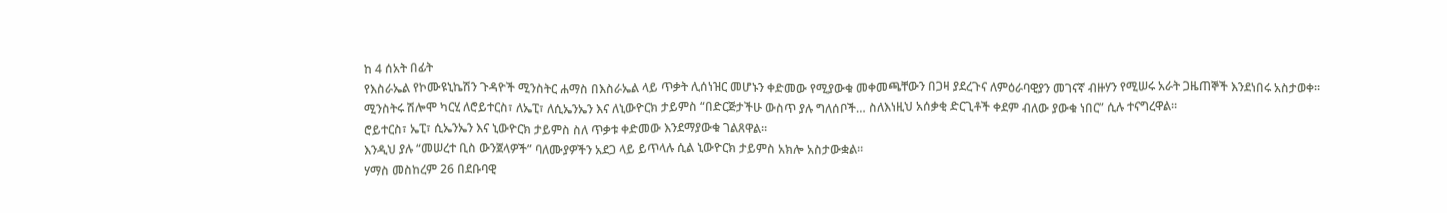ከ 4 ሰአት በፊት
የእስራኤል የኮሙዩኒኬሽን ጉዳዮች ሚንስትር ሐማስ በእስራኤል ላይ ጥቃት ሊሰነዝር መሆኑን ቀድመው የሚያውቁ መቀመጫቸውን በጋዛ ያደረጉና ለምዕራባዊያን መገናኛ ብዙሃን የሚሠሩ አራት ጋዜጠኞች እንደነበሩ አስታወቀ።
ሚንስትሩ ሽሎሞ ካርሂ ለሮይተርስ፣ ለኤፒ፣ ለሲኤንኤን እና ለኒውዮርክ ታይምስ “በድርጅታችሁ ውስጥ ያሉ ግለሰቦች… ስለእነዚህ አሰቃቂ ድርጊቶች ቀደም ብለው ያውቁ ነበር” ሲሉ ተናግረዋል።
ሮይተርስ፣ ኤፒ፣ ሲኤንኤን እና ኒውዮርክ ታይምስ ስለ ጥቃቱ ቀድመው እንደማያውቁ ገልጸዋል።
እንዲህ ያሉ “መሠረተ ቢስ ውንጀላዎች” ባለሙያዎችን አደጋ ላይ ይጥላሉ ሲል ኒውዮርክ ታይምስ አክሎ አስታውቋል።
ሃማስ መስከረም 26 በደቡባዊ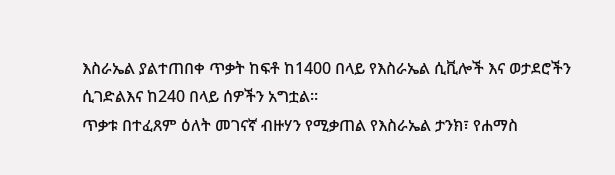እስራኤል ያልተጠበቀ ጥቃት ከፍቶ ከ1400 በላይ የእስራኤል ሲቪሎች እና ወታደሮችን ሲገድልእና ከ240 በላይ ሰዎችን አግቷል።
ጥቃቱ በተፈጸም ዕለት መገናኛ ብዙሃን የሚቃጠል የእስራኤል ታንክ፣ የሐማስ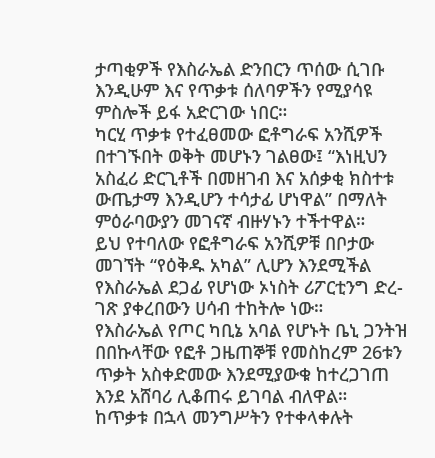ታጣቂዎች የእስራኤል ድንበርን ጥሰው ሲገቡ እንዲሁም እና የጥቃቱ ሰለባዎችን የሚያሳዩ ምስሎች ይፋ አድርገው ነበር።
ካርሂ ጥቃቱ የተፈፀመው ፎቶግራፍ አንሺዎች በተገኙበት ወቅት መሆኑን ገልፀው፤ “እነዚህን አስፈሪ ድርጊቶች በመዘገብ እና አሰቃቂ ክስተቱ ውጤታማ እንዲሆን ተሳታፊ ሆነዋል” በማለት ምዕራባውያን መገናኛ ብዙሃኑን ተችተዋል።
ይህ የተባለው የፎቶግራፍ አንሺዎቹ በቦታው መገኘት “የዕቅዱ አካል” ሊሆን እንደሚችል የእስራኤል ደጋፊ የሆነው ኦነስት ሪፖርቲንግ ድረ-ገጽ ያቀረበውን ሀሳብ ተከትሎ ነው።
የእስራኤል የጦር ካቢኔ አባል የሆኑት ቤኒ ጋንትዝ በበኩላቸው የፎቶ ጋዜጠኞቹ የመስከረም 26ቱን ጥቃት አስቀድመው እንደሚያውቁ ከተረጋገጠ እንደ አሸባሪ ሊቆጠሩ ይገባል ብለዋል።
ከጥቃቱ በኋላ መንግሥትን የተቀላቀሉት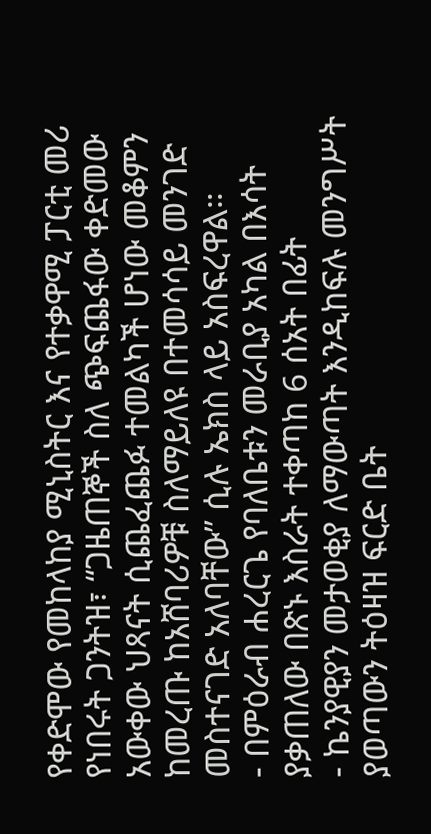የቀድሞው የመከላከያ ሚኒስትር እና የተቃዋሚ ፓርቲ መሪ የነበሩት ጋንትዝ፣ “ጋዜጠኞች ስለ ጭፍጨፋው ቀድመው አውቀው ህጻናት ሲጨፈጨፉ ተመልካች ሆነው መቆምን ከመረጡ ከአሸባሪዎቹ ስለማይለዩ በተመሳሳይ መንገድ መስተናገድ አለባቸው” ሲሉ ኤክስ ላይ አስፍረዋል።
- በምዕራብ ሐረርጌ የባለቤቱን መራቢያ አካል በእሳት ያቃጠለው በጽኑ እስራት ተቀጣከ 6 ሰአት በፊት
- ኬንያዊያን መታወቂያ ለማውጣት እንዲከፍሉ መንግሥት ያወጣውን ትዕዛዝ ፍርድ ቤት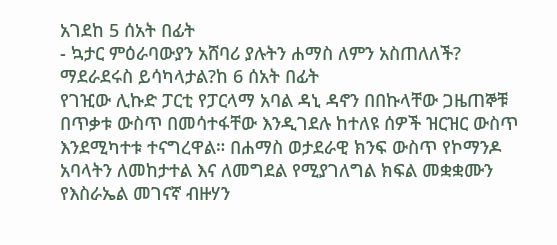አገደከ 5 ሰአት በፊት
- ኳታር ምዕራባውያን አሸባሪ ያሉትን ሐማስ ለምን አስጠለለች? ማደራደሩስ ይሳካላታል?ከ 6 ሰአት በፊት
የገዢው ሊኩድ ፓርቲ የፓርላማ አባል ዳኒ ዳኖን በበኩላቸው ጋዜጠኞቹ በጥቃቱ ውስጥ በመሳተፋቸው እንዲገደሉ ከተለዩ ሰዎች ዝርዝር ውስጥ እንደሚካተቱ ተናግረዋል። በሐማስ ወታደራዊ ክንፍ ውስጥ የኮማንዶ አባላትን ለመከታተል እና ለመግደል የሚያገለግል ክፍል መቋቋሙን የእስራኤል መገናኛ ብዙሃን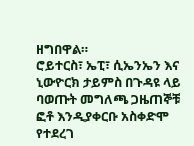ዘግበዋል።
ሮይተርስ፣ ኤፒ፣ ሲኤንኤን እና ኒውዮርክ ታይምስ በጉዳዩ ላይ ባወጡት መግለጫ ጋዜጠኞቹ ፎቶ እንዲያቀርቡ አስቀድሞ የተደረገ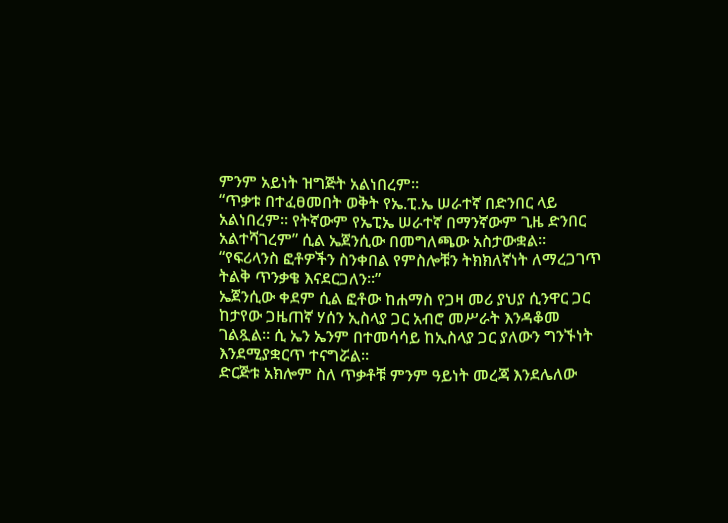ምንም አይነት ዝግጅት አልነበረም።
“ጥቃቱ በተፈፀመበት ወቅት የኤ.ፒ.ኤ ሠራተኛ በድንበር ላይ አልነበረም። የትኛውም የኤፒኤ ሠራተኛ በማንኛውም ጊዜ ድንበር አልተሻገረም” ሲል ኤጀንሲው በመግለጫው አስታውቋል።
“የፍሪላንስ ፎቶዎችን ስንቀበል የምስሎቹን ትክክለኛነት ለማረጋገጥ ትልቅ ጥንቃቄ እናደርጋለን።”
ኤጀንሲው ቀደም ሲል ፎቶው ከሐማስ የጋዛ መሪ ያህያ ሲንዋር ጋር ከታየው ጋዜጠኛ ሃሰን ኢስላያ ጋር አብሮ መሥራት እንዳቆመ ገልጿል። ሲ ኤን ኤንም በተመሳሳይ ከኢስላያ ጋር ያለውን ግንኙነት እንደሚያቋርጥ ተናግሯል።
ድርጅቱ አክሎም ስለ ጥቃቶቹ ምንም ዓይነት መረጃ እንደሌለው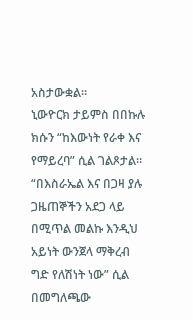አስታውቋል።
ኒውዮርክ ታይምስ በበኩሉ ክሱን “ከእውነት የራቀ እና የማይረባ” ሲል ገልጾታል።
“በእስራኤል እና በጋዛ ያሉ ጋዜጠኞችን አደጋ ላይ በሚጥል መልኩ እንዲህ አይነት ውንጀላ ማቅረብ ግድ የለሽነት ነው” ሲል በመግለጫው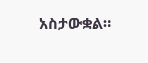አስታውቋል።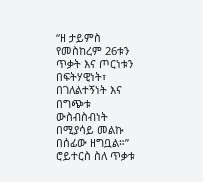“ዘ ታይምስ የመስከረም 26ቱን ጥቃት እና ጦርነቱን በፍትሃዊነት፣ በገለልተኝነት እና በግጭቱ ውስብስብነት በሚያሳይ መልኩ በሰፊው ዘግቧል።”
ሮይተርስ ስለ ጥቃቱ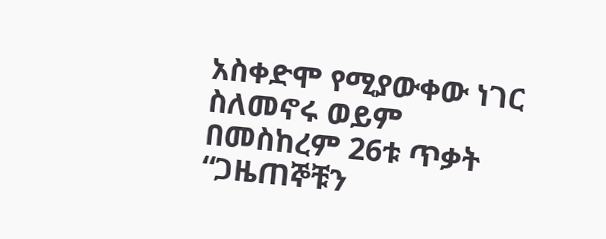አስቀድሞ የሚያውቀው ነገር ስለመኖሩ ወይም በመስከረም 26ቱ ጥቃት “ጋዜጠኞቹን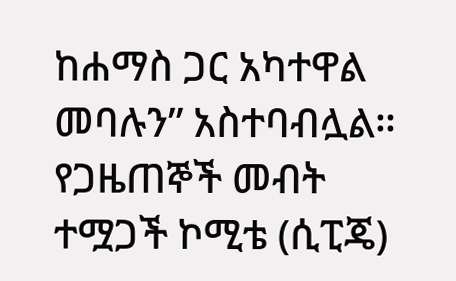ከሐማስ ጋር አካተዋል መባሉን” አስተባብሏል።
የጋዜጠኞች መብት ተሟጋች ኮሚቴ (ሲፒጄ)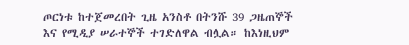ጦርነቱ ከተጀመረበት ጊዜ አንስቶ በትንሹ 39 ጋዜጠኞች እና የሚዲያ ሠራተኞች ተገድለዋል ብሏል። ከእነዚህም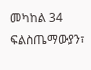መካከል 34 ፍልስጤማውያን፣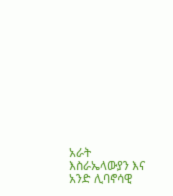አራት እስራኤላውያን እና አንድ ሊባኖሳዊ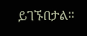ይገኙበታል።